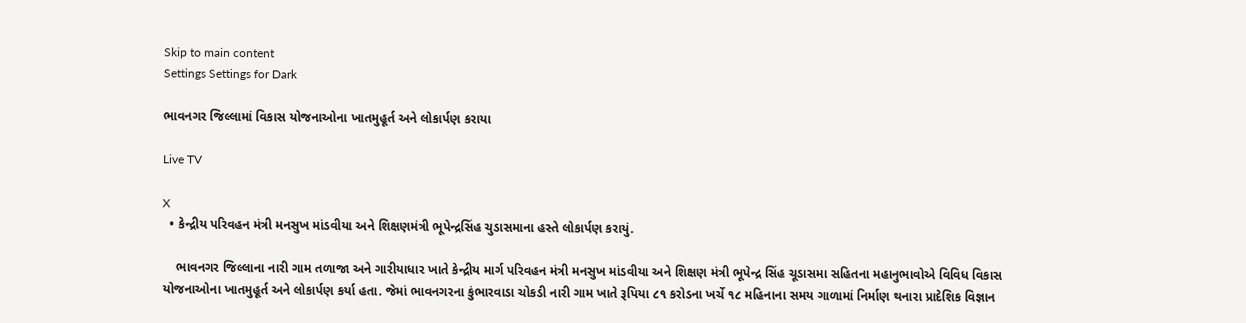Skip to main content
Settings Settings for Dark

ભાવનગર જિલ્લામાં વિકાસ યોજનાઓના ખાતમુહૂર્ત અને લોકાર્પણ કરાયા

Live TV

X
  • કેન્દ્રીય પરિવહન મંત્રી મનસુખ માંડવીયા અને શિક્ષણમંત્રી ભૂપેન્દ્રસિંહ ચુડાસમાના હસ્તે લોકાર્પણ કરાયું.

    ભાવનગર જિલ્લાના નારી ગામ તળાજા અને ગારીયાધાર ખાતે કેન્દ્રીય માર્ગ પરિવહન મંત્રી મનસુખ માંડવીયા અને શિક્ષણ મંત્રી ભૂપેન્દ્ર સિંહ ચૂડાસમા સહિતના મહાનુભાવોએ વિવિધ વિકાસ યોજનાઓના ખાતમુહૂર્ત અને લોકાર્પણ કર્યા હતા. જેમાં ભાવનગરના કુંભારવાડા ચોકડી નારી ગામ ખાતે રૂપિયા ૮૧ કરોડના ખર્ચે ૧૮ મહિનાના સમય ગાળામાં નિર્માણ થનારા પ્રાદેશિક વિજ્ઞાન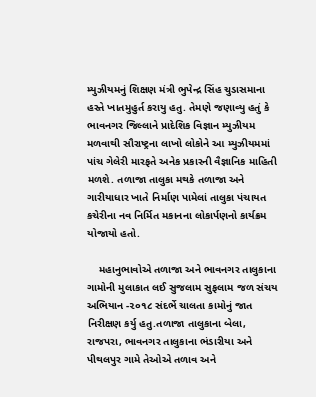મ્યુઝીયમનું શિક્ષણ મંત્રી ભુપેન્દ્ર સિંહ ચુડાસમાના હસ્તે ખાતમુહુર્ત કરાયુ હતુ. તેમણે જણાવ્યુ હતું કે ભાવનગર જિલ્લાને પ્રાદેશિક વિજ્ઞાન મ્યુઝીયમ મળવાથી સૌરાષ્ટ્રના લાખો લોકોને આ મ્યુઝીયમમાં પાંચ ગેલેરી મારફતે અનેક પ્રકારની વૈજ્ઞાનિક માહિતી મળશે. તળાજા તાલુકા મથકે તળાજા અને ગારીયાધાર ખાતે નિર્માણ પામેલાં તાલુકા પંચાયત કચેરીના નવ નિર્મિત મકાનના લોકાર્પણનો કાર્યક્રમ યોજાયો હતો.

    મહાનુભાવોએ તળાજા અને ભાવનગર તાલુકાના ગામોની મુલાકાત લઈ સુજલામ સુફલામ જળ સંચય અભિયાન -૨૦૧૮ સંદર્ભે ચાલતા કામોનું જાત નિરીક્ષણ કર્યુ હતુ.તળાજા તાલુકાના બેલા, રાજપરા, ભાવનગર તાલુકાના ભંડારીયા અને પીથલપુર ગામે તેઓએ તળાવ અને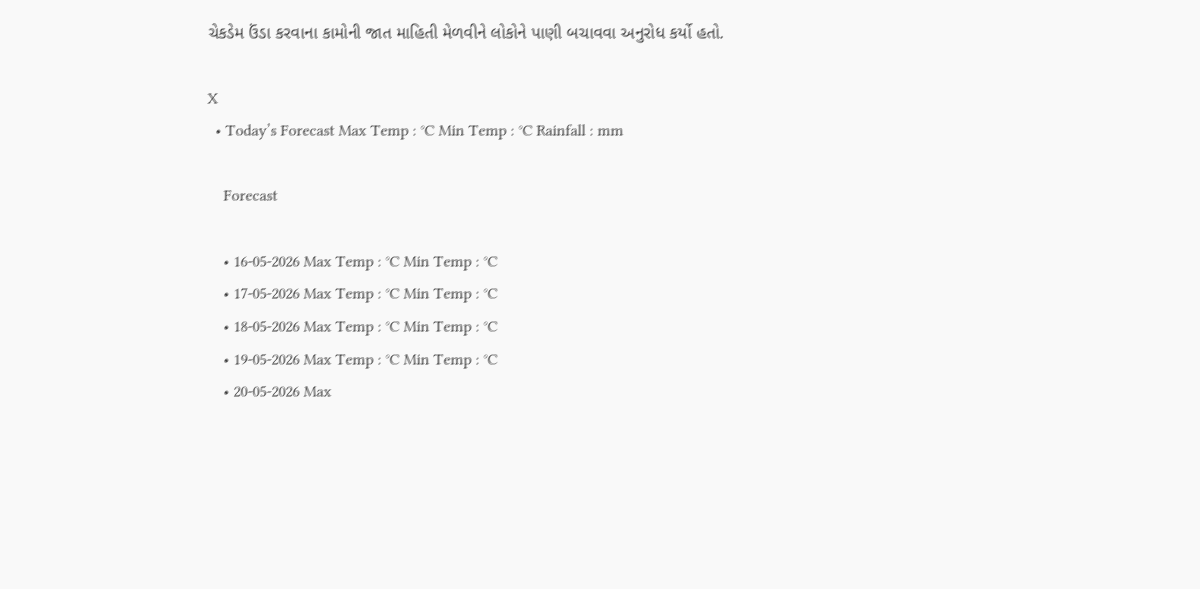ચેકડેમ ઉંડા કરવાના કામોની જાત માહિતી મેળવીને લોકોને પાણી બચાવવા અનુરોધ કર્યો હતો.

X
  • Today’s Forecast Max Temp : °C Min Temp : °C Rainfall : mm

    Forecast

    • 16-05-2026 Max Temp : °C Min Temp : °C
    • 17-05-2026 Max Temp : °C Min Temp : °C
    • 18-05-2026 Max Temp : °C Min Temp : °C
    • 19-05-2026 Max Temp : °C Min Temp : °C
    • 20-05-2026 Max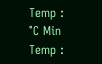Temp : °C Min Temp :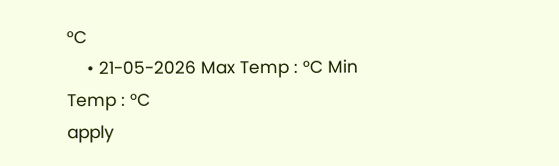°C
    • 21-05-2026 Max Temp : °C Min Temp : °C
apply